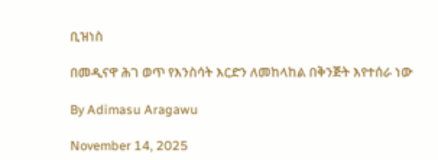ቢዝነስ

በመዲናዋ ሕገ ወጥ የእንስሳት እርድን ለመከላከል በቅንጅት እየተሰራ ነው

By Adimasu Aragawu

November 14, 2025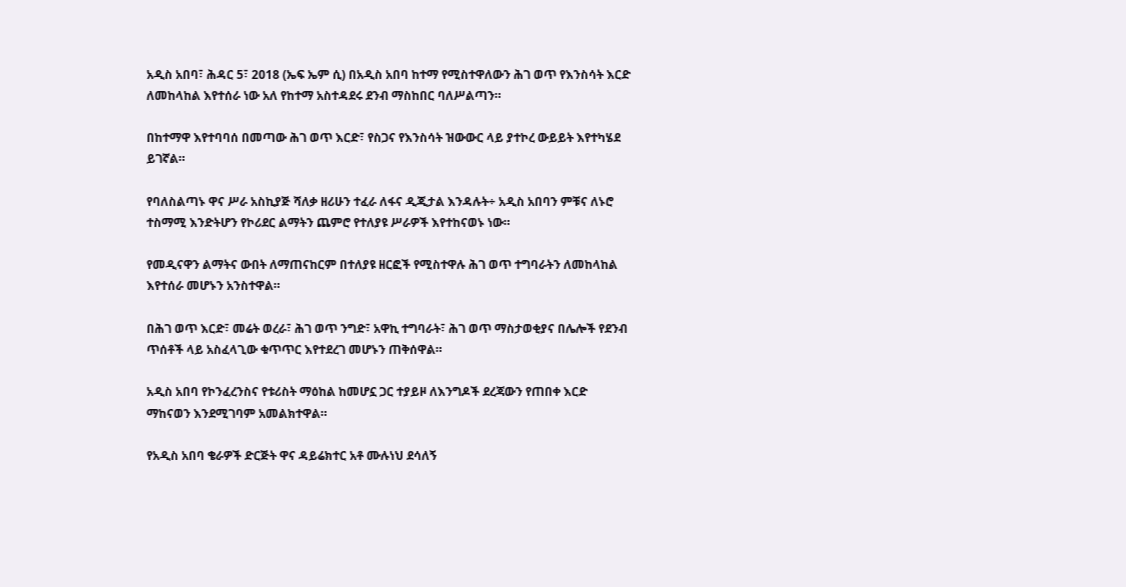አዲስ አበባ፣ ሕዳር 5፣ 2018 (ኤፍ ኤም ሲ) በአዲስ አበባ ከተማ የሚስተዋለውን ሕገ ወጥ የእንስሳት እርድ ለመከላከል እየተሰራ ነው አለ የከተማ አስተዳደሩ ደንብ ማስከበር ባለሥልጣን።

በከተማዋ እየተባባሰ በመጣው ሕገ ወጥ እርድ፣ የስጋና የእንስሳት ዝውውር ላይ ያተኮረ ውይይት እየተካሄደ ይገኛል።

የባለስልጣኑ ዋና ሥራ አስኪያጅ ሻለቃ ዘሪሁን ተፈራ ለፋና ዲጂታል እንዳሉት÷ አዲስ አበባን ምቹና ለኑሮ ተስማሚ እንድትሆን የኮሪደር ልማትን ጨምሮ የተለያዩ ሥራዎች እየተከናወኑ ነው።

የመዲናዋን ልማትና ውበት ለማጠናከርም በተለያዩ ዘርፎች የሚስተዋሉ ሕገ ወጥ ተግባራትን ለመከላከል እየተሰራ መሆኑን አንስተዋል።

በሕገ ወጥ እርድ፣ መሬት ወረራ፣ ሕገ ወጥ ንግድ፣ አዋኪ ተግባራት፣ ሕገ ወጥ ማስታወቂያና በሌሎች የደንብ ጥሰቶች ላይ አስፈላጊው ቁጥጥር እየተደረገ መሆኑን ጠቅሰዋል።

አዲስ አበባ የኮንፈረንስና የቱሪስት ማዕከል ከመሆኗ ጋር ተያይዞ ለእንግዶች ደረጃውን የጠበቀ እርድ ማከናወን እንደሚገባም አመልክተዋል።

የአዲስ አበባ ቄራዎች ድርጅት ዋና ዳይሬክተር አቶ ሙሉነህ ደሳለኝ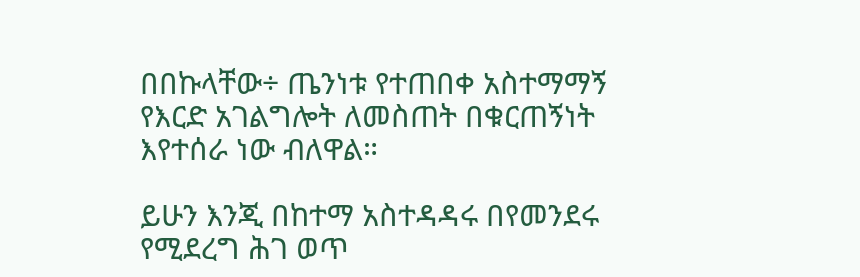በበኩላቸው÷ ጤንነቱ የተጠበቀ አስተማማኝ የእርድ አገልግሎት ለመስጠት በቁርጠኝነት እየተሰራ ነው ብለዋል።

ይሁን እንጂ በከተማ አስተዳዳሩ በየመንደሩ የሚደረግ ሕገ ወጥ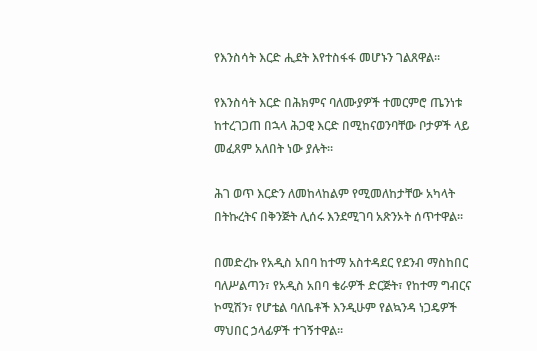የእንስሳት እርድ ሒደት እየተስፋፋ መሆኑን ገልጸዋል።

የእንስሳት እርድ በሕክምና ባለሙያዎች ተመርምሮ ጤንነቱ ከተረገጋጠ በኋላ ሕጋዊ እርድ በሚከናወንባቸው ቦታዎች ላይ መፈጸም አለበት ነው ያሉት።

ሕገ ወጥ እርድን ለመከላከልም የሚመለከታቸው አካላት በትኩረትና በቅንጅት ሊሰሩ እንደሚገባ አጽንኦት ሰጥተዋል።

በመድረኩ የአዲስ አበባ ከተማ አስተዳደር የደንብ ማስከበር ባለሥልጣን፣ የአዲስ አበባ ቄራዎች ድርጅት፣ የከተማ ግብርና ኮሚሽን፣ የሆቴል ባለቤቶች እንዲሁም የልኳንዳ ነጋዴዎች ማህበር ኃላፊዎች ተገኝተዋል።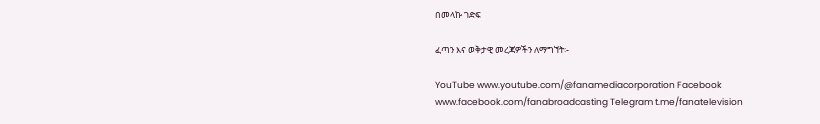በመላኩ ገድፍ

ፈጣን እና ወቅታዊ መረጃዎችን ለማግኘት፡-

YouTube www.youtube.com/@fanamediacorporation Facebook www.facebook.com/fanabroadcasting Telegram t.me/fanatelevision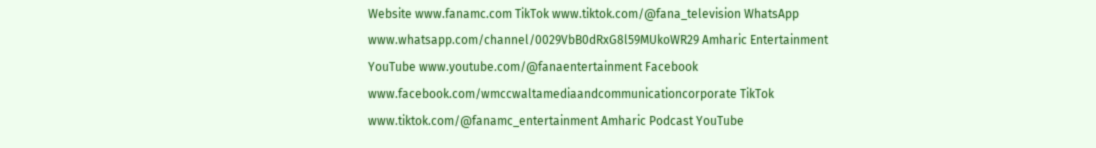Website www.fanamc.com TikTok www.tiktok.com/@fana_television WhatsApp www.whatsapp.com/channel/0029VbB0dRxG8l59MUkoWR29 Amharic Entertainment YouTube www.youtube.com/@fanaentertainment Facebook www.facebook.com/wmccwaltamediaandcommunicationcorporate TikTok www.tiktok.com/@fanamc_entertainment Amharic Podcast YouTube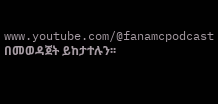www.youtube.com/@fanamcpodcast በመወዳጀት ይከታተሉን፡፡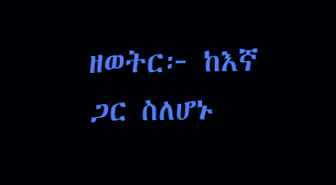ዘወትር፦ ከእኛ ጋር ስለሆኑ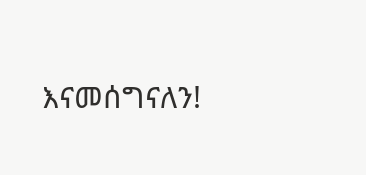እናመሰግናለን!